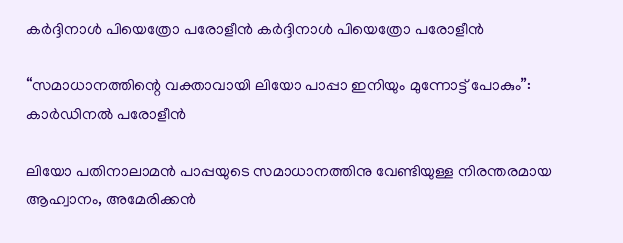കർദ്ദിനാൾ പിയെത്രോ പരോളീൻ കർദ്ദിനാൾ പിയെത്രോ പരോളീൻ

“സമാധാനത്തിന്റെ വക്താവായി ലിയോ പാപ്പാ ഇനിയും മുന്നോട്ട് പോകും”: കാർഡിനൽ പരോളീൻ

ലിയോ പതിനാലാമൻ പാപ്പയുടെ സമാധാനത്തിനു വേണ്ടിയുള്ള നിരന്തരമായ ആഹ്വാനം, അമേരിക്കൻ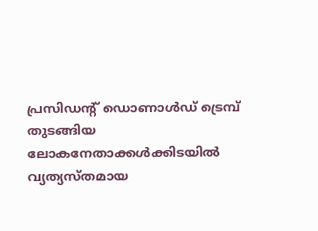പ്രസിഡന്റ് ഡൊണാൾഡ് ട്രെമ്പ് തുടങ്ങിയ ലോകനേതാക്കൾക്കിടയിൽ വ്യത്യസ്തമായ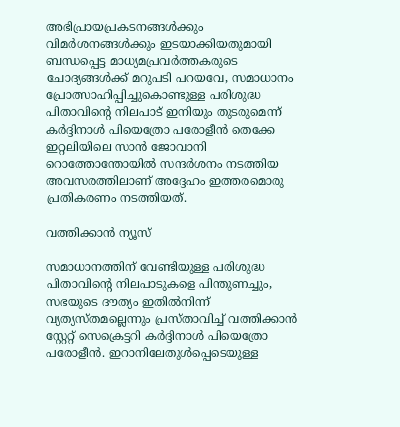അഭിപ്രായപ്രകടനങ്ങൾക്കും വിമർശനങ്ങൾക്കും ഇടയാക്കിയതുമായി ബന്ധപ്പെട്ട മാധ്യമപ്രവർത്തകരുടെ ചോദ്യങ്ങൾക്ക് മറുപടി പറയവേ, സമാധാനം പ്രോത്സാഹിപ്പിച്ചുകൊണ്ടുള്ള പരിശുദ്ധ പിതാവിന്റെ നിലപാട് ഇനിയും തുടരുമെന്ന് കർദ്ദിനാൾ പിയെത്രോ പരോളീൻ തെക്കേ ഇറ്റലിയിലെ സാൻ ജോവാനി റൊത്തോന്തോയിൽ സന്ദർശനം നടത്തിയ അവസരത്തിലാണ് അദ്ദേഹം ഇത്തരമൊരു പ്രതികരണം നടത്തിയത്.

വത്തിക്കാന്‍ ന്യൂസ്

സമാധാനത്തിന് വേണ്ടിയുള്ള പരിശുദ്ധ പിതാവിന്റെ നിലപാടുകളെ പിന്തുണച്ചും, സഭയുടെ ദൗത്യം ഇതിൽനിന്ന് വ്യത്യസ്തമല്ലെന്നും പ്രസ്താവിച്ച് വത്തിക്കാൻ സ്റ്റേറ്റ് സെക്രെട്ടറി കർദ്ദിനാൾ പിയെത്രോ പരോളീൻ. ഇറാനിലേതുൾപ്പെടെയുള്ള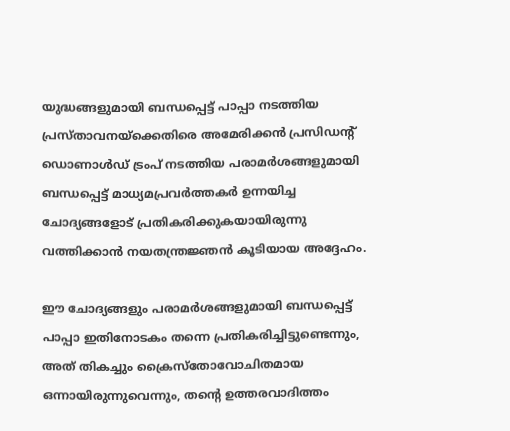യുദ്ധങ്ങളുമായി ബന്ധപ്പെട്ട് പാപ്പാ നടത്തിയ പ്രസ്താവനയ്ക്കെതിരെ അമേരിക്കൻ പ്രസിഡന്റ് ഡൊണാൾഡ് ട്രംപ് നടത്തിയ പരാമർശങ്ങളുമായി ബന്ധപ്പെട്ട് മാധ്യമപ്രവർത്തകർ ഉന്നയിച്ച ചോദ്യങ്ങളോട് പ്രതികരിക്കുകയായിരുന്നു വത്തിക്കാൻ നയതന്ത്രജ്ഞൻ കൂടിയായ അദ്ദേഹം.

ഈ ചോദ്യങ്ങളും പരാമർശങ്ങളുമായി ബന്ധപ്പെട്ട് പാപ്പാ ഇതിനോടകം തന്നെ പ്രതികരിച്ചിട്ടുണ്ടെന്നും, അത് തികച്ചും ക്രൈസ്‌തോവോചിതമായ ഒന്നായിരുന്നുവെന്നും, തന്റെ ഉത്തരവാദിത്തം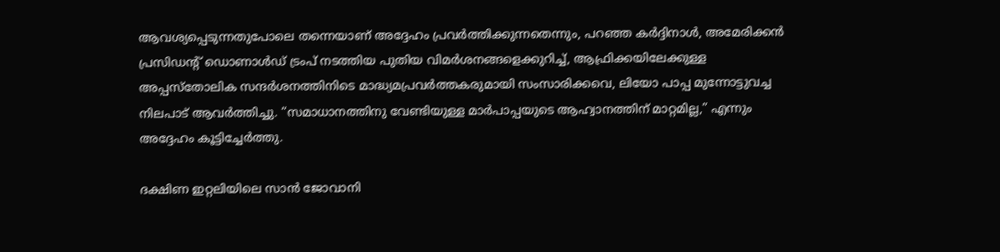ആവശ്യപ്പെടുന്നതുപോലെ തന്നെയാണ് അദ്ദേഹം പ്രവർത്തിക്കുന്നതെന്നും, പറഞ്ഞ കർദ്ദിനാൾ, അമേരിക്കൻ പ്രസിഡന്റ് ഡൊണാൾഡ് ട്രംപ് നടത്തിയ പുതിയ വിമർശനങ്ങളെക്കുറിച്ച്, ആഫ്രിക്കയിലേക്കുള്ള അപ്പസ്തോലിക സന്ദർശനത്തിനിടെ മാദ്ധ്യമപ്രവർത്തകരുമായി സംസാരിക്കവെ, ലിയോ പാപ്പ മുന്നോട്ടുവച്ച നിലപാട് ആവർത്തിച്ചു. “സമാധാനത്തിനു വേണ്ടിയുള്ള മാർപാപ്പയുടെ ആഹ്വാനത്തിന് മാറ്റമില്ല,” എന്നും അദ്ദേഹം കൂട്ടിച്ചേർത്തു.

ദക്ഷിണ ഇറ്റലിയിലെ സാൻ ജോവാനി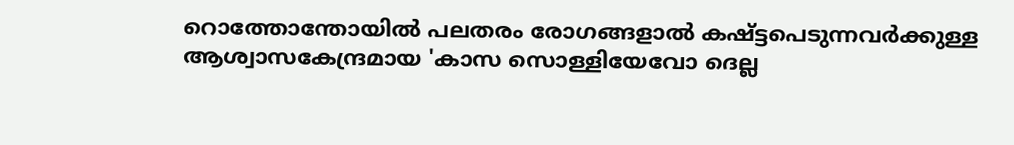റൊത്തോന്തോയിൽ പലതരം രോഗങ്ങളാൽ കഷ്ട്ടപെടുന്നവർക്കുള്ള ആശ്വാസകേന്ദ്രമായ 'കാസ സൊള്ളിയേവോ ദെല്ല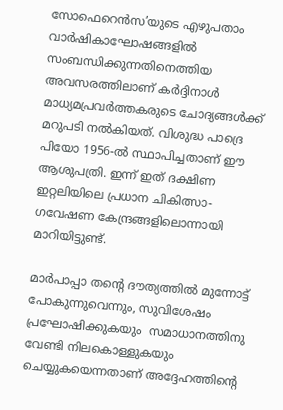സോഫെറെൻസ’യുടെ എഴുപതാം വാർഷികാഘോഷങ്ങളിൽ സംബന്ധിക്കുന്നതിനെത്തിയ അവസരത്തിലാണ് കർദ്ദിനാൾ മാധ്യമപ്രവർത്തകരുടെ ചോദ്യങ്ങൾക്ക് മറുപടി നൽകിയത്. വിശുദ്ധ പാദ്രെ പിയോ 1956-ൽ സ്ഥാപിച്ചതാണ് ഈ ആശുപത്രി. ഇന്ന് ഇത് ദക്ഷിണ ഇറ്റലിയിലെ പ്രധാന ചികിത്സാ-ഗവേഷണ കേന്ദ്രങ്ങളിലൊന്നായി മാറിയിട്ടുണ്ട്.

മാർപാപ്പാ തന്റെ ദൗത്യത്തിൽ മുന്നോട്ട് പോകുന്നുവെന്നും, സുവിശേഷം പ്രഘോഷിക്കുകയും  സമാധാനത്തിനു വേണ്ടി നിലകൊള്ളുകയും ചെയ്യുകയെന്നതാണ് അദ്ദേഹത്തിന്റെ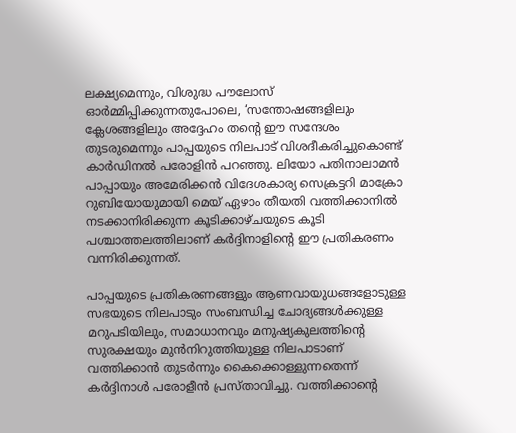ലക്ഷ്യമെന്നും, വിശുദ്ധ പൗലോസ് ഓർമ്മിപ്പിക്കുന്നതുപോലെ, ‘സന്തോഷങ്ങളിലും ക്ലേശങ്ങളിലും അദ്ദേഹം തന്റെ ഈ സന്ദേശം തുടരുമെന്നും പാപ്പയുടെ നിലപാട് വിശദീകരിച്ചുകൊണ്ട് കാർഡിനൽ പരോളിൻ പറഞ്ഞു. ലിയോ പതിനാലാമൻ പാപ്പായും അമേരിക്കൻ വിദേശകാര്യ സെക്രട്ടറി മാക്രോ റുബിയോയുമായി മെയ് ഏഴാം തീയതി വത്തിക്കാനിൽ നടക്കാനിരിക്കുന്ന കൂടിക്കാഴ്ചയുടെ കൂടി പശ്ചാത്തലത്തിലാണ് കർദ്ദിനാളിന്റെ ഈ പ്രതികരണം വന്നിരിക്കുന്നത്.

പാപ്പയുടെ പ്രതികരണങ്ങളും ആണവായുധങ്ങളോടുള്ള സഭയുടെ നിലപാടും സംബന്ധിച്ച ചോദ്യങ്ങൾക്കുള്ള മറുപടിയിലും, സമാധാനവും മനുഷ്യകുലത്തിന്റെ സുരക്ഷയും മുൻനിറുത്തിയുള്ള നിലപാടാണ് വത്തിക്കാൻ തുടർന്നും കൈക്കൊള്ളുന്നതെന്ന് കർദ്ദിനാൾ പരോളീൻ പ്രസ്താവിച്ചു. വത്തിക്കാന്റെ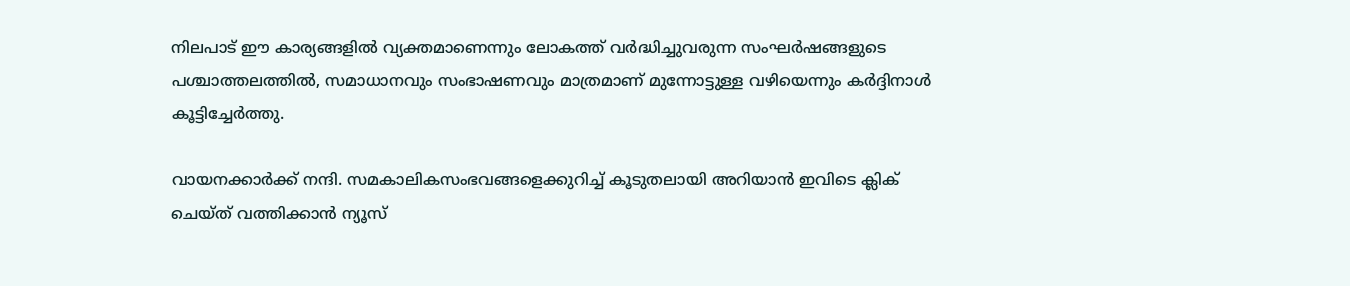നിലപാട് ഈ കാര്യങ്ങളിൽ വ്യക്തമാണെന്നും ലോകത്ത് വർദ്ധിച്ചുവരുന്ന സംഘർഷങ്ങളുടെ പശ്ചാത്തലത്തിൽ, സമാധാനവും സംഭാഷണവും മാത്രമാണ് മുന്നോട്ടുള്ള വഴിയെന്നും കർദ്ദിനാൾ കൂട്ടിച്ചേർത്തു.

വായനക്കാർക്ക് നന്ദി. സമകാലികസംഭവങ്ങളെക്കുറിച്ച് കൂടുതലായി അറിയാൻ ഇവിടെ ക്ലിക് ചെയ്‌ത്‌ വത്തിക്കാൻ ന്യൂസ്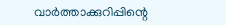വാർത്താക്കുറിപ്പിന്റെ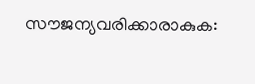സൗജന്യവരിക്കാരാകുക: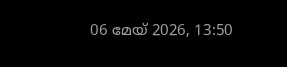06 മേയ് 2026, 13:50